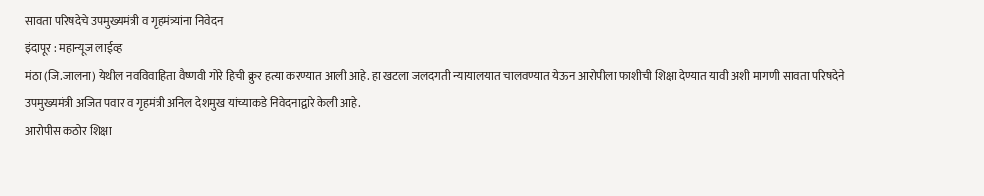सावता परिषदेचे उपमुख्यमंत्री व गृहमंत्र्यांना निवेदन
इंदापूर : महान्यूज लाईव्ह
मंठा (जि.जालना) येथील नवविवाहिता वैष्णवी गोरे हिची क्रुर हत्या करण्यात आली आहे. हा खटला जलदगती न्यायालयात चालवण्यात येऊन आरोपीला फाशीची शिक्षा देण्यात यावी अशी मागणी सावता परिषदेने उपमुख्यमंत्री अजित पवार व गृहमंत्री अनिल देशमुख यांच्याकडे निवेदनाद्वारे केली आहे.
आरोपीस कठोर शिक्षा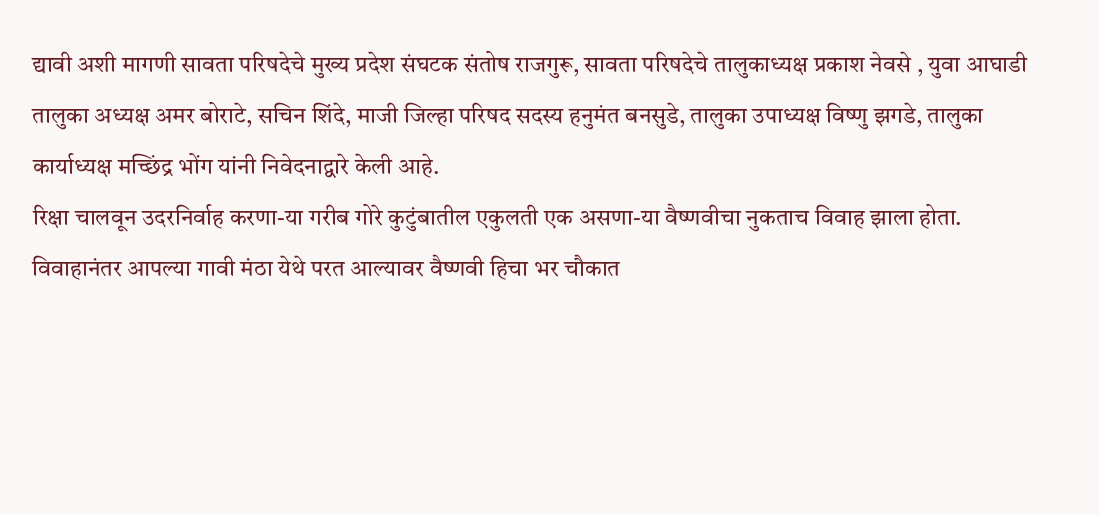द्यावी अशी मागणी सावता परिषदेचे मुख्य प्रदेश संघटक संतोष राजगुरू, सावता परिषदेचे तालुकाध्यक्ष प्रकाश नेवसे , युवा आघाडी तालुका अध्यक्ष अमर बोराटे, सचिन शिंदे, माजी जिल्हा परिषद सदस्य हनुमंत बनसुडे, तालुका उपाध्यक्ष विष्णु झगडे, तालुका कार्याध्यक्ष मच्छिंद्र भोंग यांनी निवेदनाद्वारे केली आहे.
रिक्षा चालवून उदरनिर्वाह करणा-या गरीब गोरे कुटुंबातील एकुलती एक असणा-या वैष्णवीचा नुकताच विवाह झाला होता. विवाहानंतर आपल्या गावी मंठा येथे परत आल्यावर वैष्णवी हिचा भर चौकात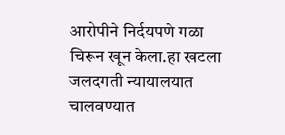आरोपीने निर्दयपणे गळा चिरून खून केला.हा खटला जलदगती न्यायालयात चालवण्यात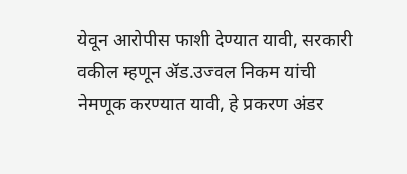येवून आरोपीस फाशी देण्यात यावी, सरकारी वकील म्हणून ॲड.उज्वल निकम यांची नेमणूक करण्यात यावी, हे प्रकरण अंडर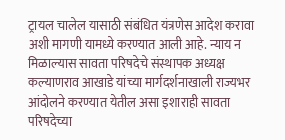ट्रायल चालेल यासाठी संबंधित यंत्रणेस आदेश करावा अशी मागणी यामध्ये करण्यात आली आहे. न्याय न मिळाल्यास सावता परिषदेचे संस्थापक अध्यक्ष कल्याणराव आखाडे यांच्या मार्गदर्शनाखाली राज्यभर आंदोलने करण्यात येतील असा इशाराही सावता परिषदेच्या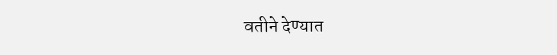वतीने देण्यात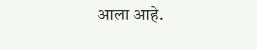आला आहे.